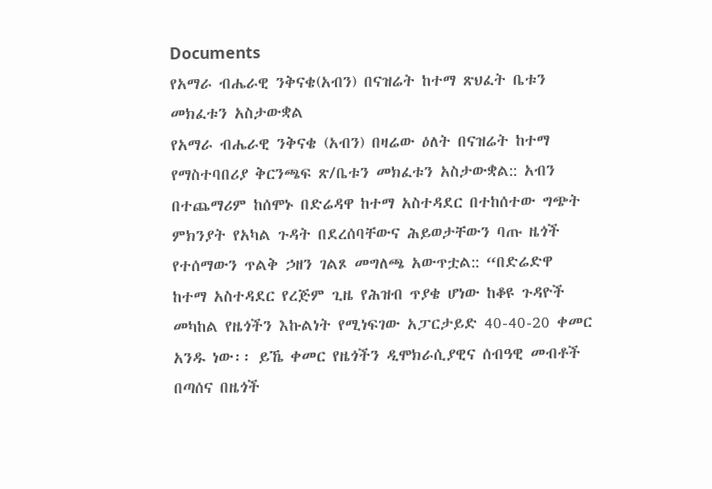Documents
የአማራ ብሔራዊ ንቅናቄ(አብን) በናዝሬት ከተማ ጽህፈት ቤቱን መክፈቱን አስታውቋል
የአማራ ብሔራዊ ንቅናቄ (አብን) በዛሬው ዕለት በናዝሬት ከተማ የማስተባበሪያ ቅርንጫፍ ጽ/ቤቱን መክፈቱን አስታውቋል:: አብን በተጨማሪም ከሰሞኑ በድሬዳዋ ከተማ አስተዳደር በተከሰተው ግጭት ምክንያት የአካል ጉዳት በደረሰባቸውና ሕይወታቸውን ባጡ ዜጎች የተሰማውን ጥልቅ ኃዘን ገልጾ መግለጫ አውጥቷል:: “በድሬድዋ ከተማ አስተዳደር የረጅም ጊዜ የሕዝብ ጥያቄ ሆነው ከቆዩ ጉዳዮች መካከል የዜጎችን እኩልነት የሚነፍገው አፓርታይድ 40-40-20 ቀመር አንዱ ነው፡፡ ይኼ ቀመር የዜጎችን ዲሞክራሲያዊና ሰብዓዊ መብቶች በጣሰና በዜጎች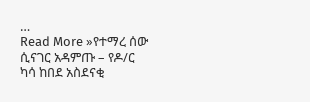…
Read More »የተማረ ሰው ሲናገር አዳምጡ – የዶ/ር ካሳ ከበደ አስደናቂ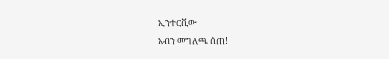ኢንተርቪው
አብን መግለጫ ሰጠ!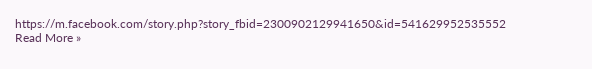https://m.facebook.com/story.php?story_fbid=2300902129941650&id=541629952535552
Read More »